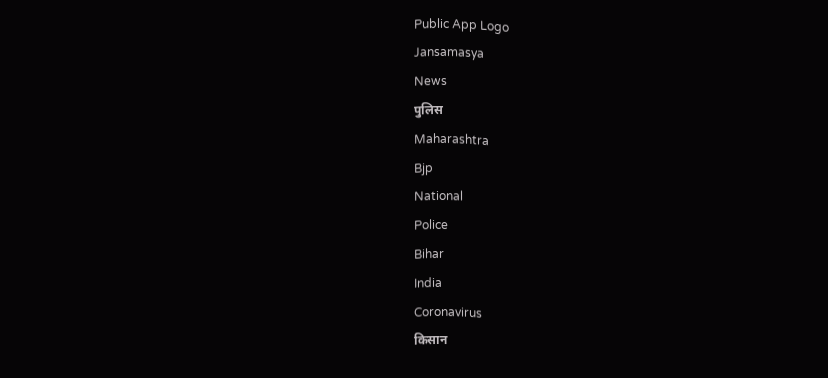Public App Logo
Jansamasya
News
पुलिस
Maharashtra
Bjp
National
Police
Bihar
India
Coronavirus
किसान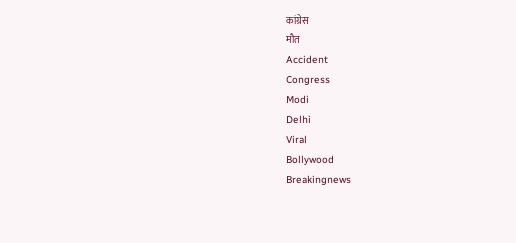कांग्रेस
मौत
Accident
Congress
Modi
Delhi
Viral
Bollywood
Breakingnews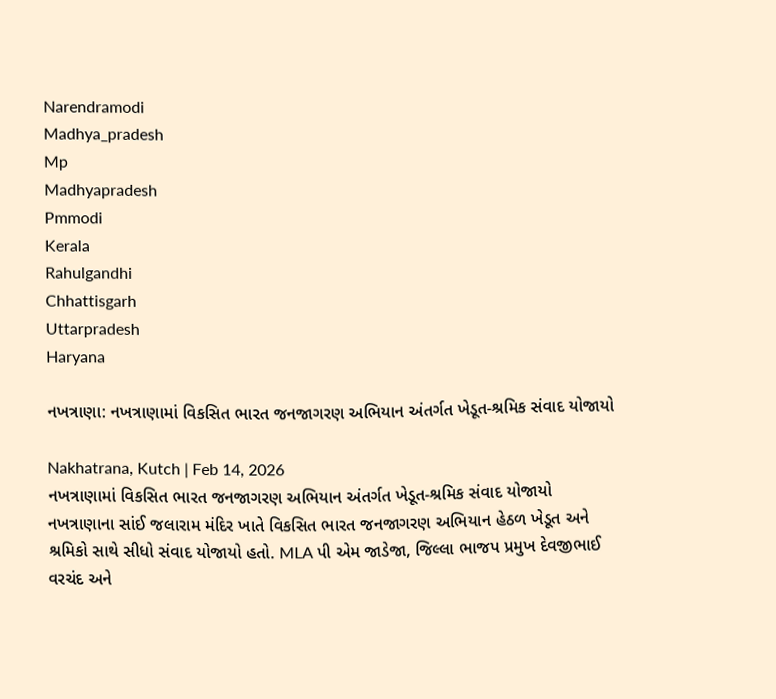Narendramodi
Madhya_pradesh
Mp
Madhyapradesh
Pmmodi
Kerala
Rahulgandhi
Chhattisgarh
Uttarpradesh
Haryana

નખત્રાણા: નખત્રાણામાં વિકસિત ભારત જનજાગરણ અભિયાન અંતર્ગત ખેડૂત-શ્રમિક સંવાદ યોજાયો

Nakhatrana, Kutch | Feb 14, 2026
નખત્રાણામાં વિકસિત ભારત જનજાગરણ અભિયાન અંતર્ગત ખેડૂત-શ્રમિક સંવાદ યોજાયો નખત્રાણાના સાંઈ જલારામ મંદિર ખાતે વિકસિત ભારત જનજાગરણ અભિયાન હેઠળ ખેડૂત અને શ્રમિકો સાથે સીધો સંવાદ યોજાયો હતો. MLA પી એમ જાડેજા, જિલ્લા ભાજપ પ્રમુખ દેવજીભાઈ વરચંદ અને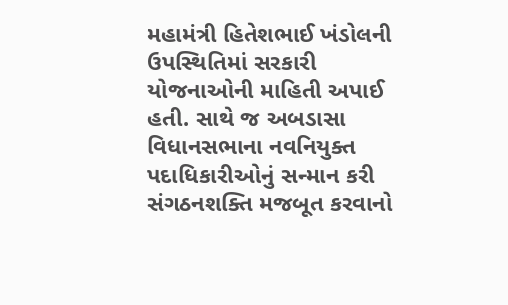મહામંત્રી હિતેશભાઈ ખંડોલની ઉપસ્થિતિમાં સરકારી યોજનાઓની માહિતી અપાઈ હતી. સાથે જ અબડાસા વિધાનસભાના નવનિયુક્ત પદાધિકારીઓનું સન્માન કરી સંગઠનશક્તિ મજબૂત કરવાનો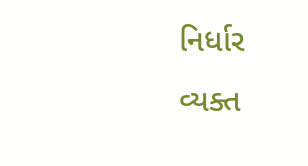નિર્ધાર વ્યક્ત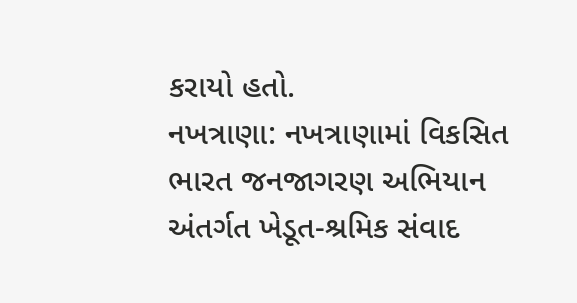કરાયો હતો.
નખત્રાણા: નખત્રાણામાં વિકસિત ભારત જનજાગરણ અભિયાન અંતર્ગત ખેડૂત-શ્રમિક સંવાદ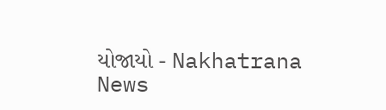યોજાયો - Nakhatrana News